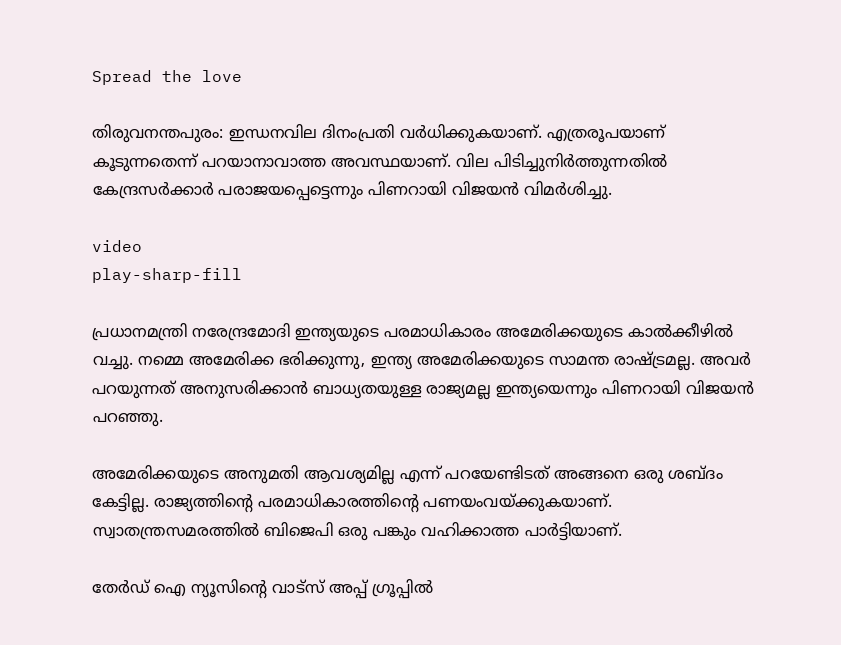Spread the love

തിരുവനന്തപുരം: ഇന്ധനവില ദിനംപ്രതി വർധിക്കുകയാണ്. എത്രരൂപയാണ് കൂടുന്നതെന്ന് പറയാനാവാത്ത അവസ്ഥയാണ്. വില പിടിച്ചുനിർത്തുന്നതിൽ കേന്ദ്രസർക്കാർ പരാജയപ്പെട്ടെന്നും പിണറായി വിജയൻ വിമർശിച്ചു.

video
play-sharp-fill

പ്രധാനമന്ത്രി നരേന്ദ്രമോദി ഇന്ത്യയുടെ പരമാധികാരം അമേരിക്കയുടെ കാൽക്കീഴിൽ വച്ചു. നമ്മെ അമേരിക്ക ഭരിക്കുന്നു, ഇന്ത്യ അമേരിക്കയുടെ സാമന്ത രാഷ്ട്രമല്ല. അവർ പറയുന്നത് അനുസരിക്കാൻ ബാധ്യതയുള്ള രാജ്യമല്ല ഇന്ത്യയെന്നും പിണറായി വിജയൻ പറഞ്ഞു.

അമേരിക്കയുടെ അനുമതി ആവശ്യമില്ല എന്ന് പറയേണ്ടിടത് അങ്ങനെ ഒരു ശബ്ദം കേട്ടില്ല. രാജ്യത്തിന്റെ പരമാധികാരത്തിന്റെ പണയംവയ്ക്കുകയാണ്. സ്വാതന്ത്രസമരത്തിൽ ബിജെപി ഒരു പങ്കും വഹിക്കാത്ത പാർട്ടിയാണ്.

തേർഡ് ഐ ന്യൂസിന്റെ വാട്സ് അപ്പ് ഗ്രൂപ്പിൽ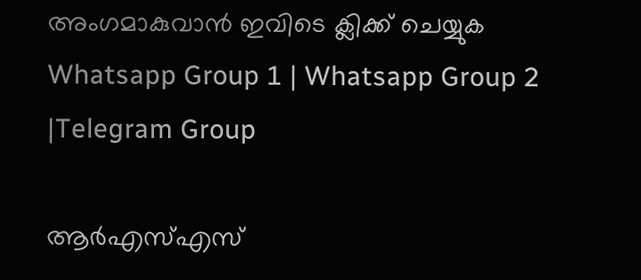അംഗമാകുവാൻ ഇവിടെ ക്ലിക്ക് ചെയ്യുക
Whatsapp Group 1 | Whatsapp Group 2 |Telegram Group

ആർഎസ്എസ്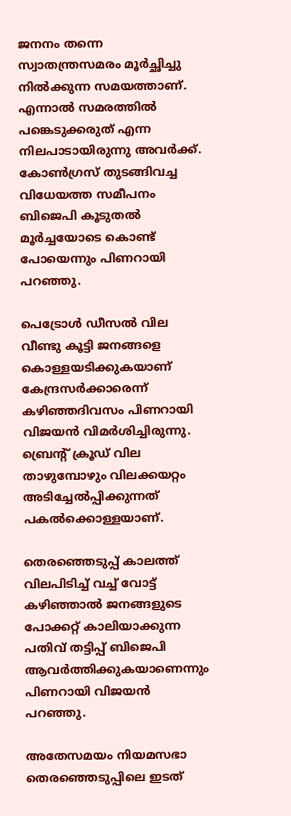ജനനം തന്നെ സ്വാതന്ത്രസമരം മൂർച്ഛിച്ചു നിൽക്കുന്ന സമയത്താണ്. എന്നാൽ സമരത്തിൽ പങ്കെടുക്കരുത് എന്ന നിലപാടായിരുന്നു അവർക്ക്. കോൺഗ്രസ് തുടങ്ങിവച്ച വിധേയത്ത സമീപനം ബിജെപി കൂടുതൽ മൂർച്ചയോടെ കൊണ്ട് പോയെന്നും പിണറായി പറഞ്ഞു.

പെട്രോൾ ഡീസൽ വില വീണ്ടു കൂട്ടി ജനങ്ങളെ കൊള്ളയടിക്കുകയാണ് കേന്ദ്രസർക്കാരെന്ന് കഴിഞ്ഞദിവസം പിണറായി വിജയൻ വിമർശിച്ചിരുന്നു. ബ്രെന്റ് ക്രൂഡ് വില താഴുമ്പോഴും വിലക്കയറ്റം അടിച്ചേൽപ്പിക്കുന്നത് പകൽക്കൊള്ളയാണ്.

തെരഞ്ഞെടുപ്പ് കാലത്ത് വിലപിടിച്ച് വച്ച് വോട്ട് കഴിഞ്ഞാൽ ജനങ്ങളുടെ പോക്കറ്റ് കാലിയാക്കുന്ന പതിവ് തട്ടിപ്പ് ബിജെപി ആവർത്തിക്കുകയാണെന്നും പിണറായി വിജയൻ പറഞ്ഞു.

അതേസമയം നിയമസഭാ തെരഞ്ഞെടുപ്പിലെ ഇടത്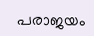പരാജയം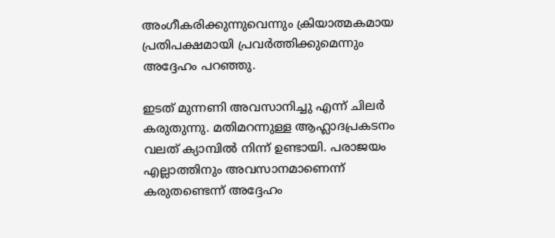അംഗീകരിക്കുന്നുവെന്നും ക്രിയാത്മകമായ പ്രതിപക്ഷമായി പ്രവര്‍ത്തിക്കുമെന്നും അദ്ദേഹം പറഞ്ഞു.

ഇടത് മുന്നണി അവസാനിച്ചു എന്ന് ചിലര്‍ കരുതുന്നു. മതിമറന്നുള്ള ആഹ്ലാദപ്രകടനം വലത് ക്യാമ്പില്‍ നിന്ന് ഉണ്ടായി. പരാജയം എല്ലാത്തിനും അവസാനമാണെന്ന് കരുതണ്ടെന്ന് അദ്ദേഹം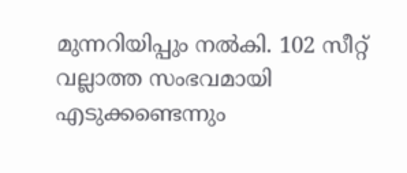മുന്നറിയിപ്പും നല്‍കി. 102 സീറ്റ് വല്ലാത്ത സംഭവമായി എടുക്കണ്ടെന്നും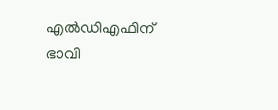എല്‍ഡിഎഫിന് ഭാവി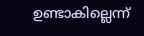ഉണ്ടാകില്ലെന്ന്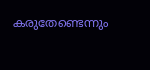കരുതേണ്ടെന്നും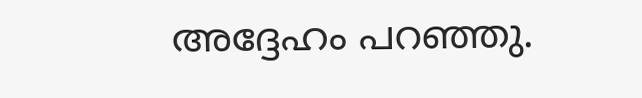അദ്ദേഹം പറഞ്ഞു.